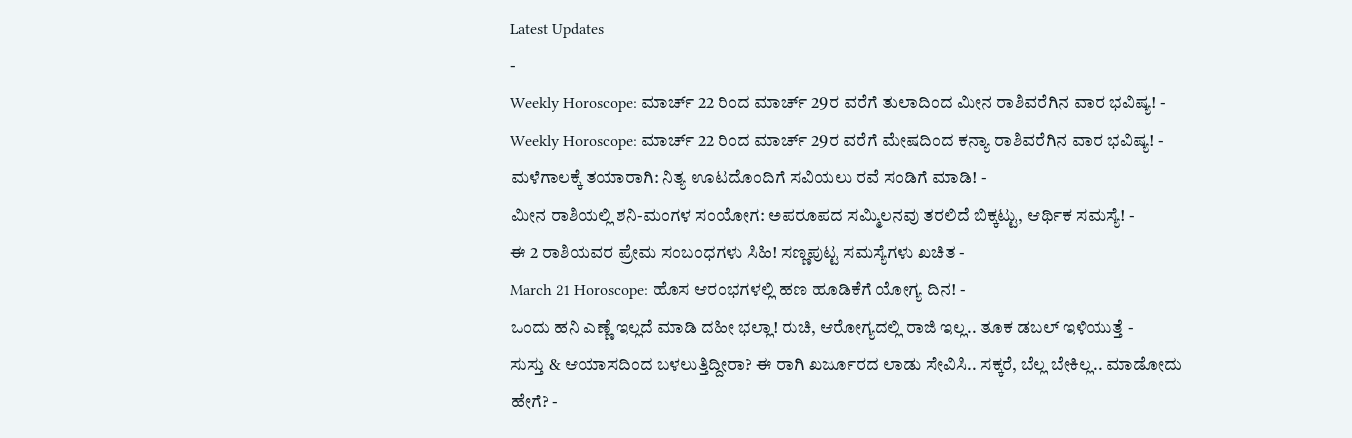Latest Updates
-
Weekly Horoscope: ಮಾರ್ಚ್ 22 ರಿಂದ ಮಾರ್ಚ್ 29ರ ವರೆಗೆ ತುಲಾದಿಂದ ಮೀನ ರಾಶಿವರೆಗಿನ ವಾರ ಭವಿಷ್ಯ! -
Weekly Horoscope: ಮಾರ್ಚ್ 22 ರಿಂದ ಮಾರ್ಚ್ 29ರ ವರೆಗೆ ಮೇಷದಿಂದ ಕನ್ಯಾ ರಾಶಿವರೆಗಿನ ವಾರ ಭವಿಷ್ಯ! -
ಮಳೆಗಾಲಕ್ಕೆ ತಯಾರಾಗಿ: ನಿತ್ಯ ಊಟದೊಂದಿಗೆ ಸವಿಯಲು ರವೆ ಸಂಡಿಗೆ ಮಾಡಿ! -
ಮೀನ ರಾಶಿಯಲ್ಲಿ ಶನಿ-ಮಂಗಳ ಸಂಯೋಗ: ಅಪರೂಪದ ಸಮ್ಮಿಲನವು ತರಲಿದೆ ಬಿಕ್ಕಟ್ಟು, ಆರ್ಥಿಕ ಸಮಸ್ಯೆ! -
ಈ 2 ರಾಶಿಯವರ ಪ್ರೇಮ ಸಂಬಂಧಗಳು ಸಿಹಿ! ಸಣ್ಣಪುಟ್ಟ ಸಮಸ್ಯೆಗಳು ಖಚಿತ -
March 21 Horoscope: ಹೊಸ ಆರಂಭಗಳಲ್ಲಿ ಹಣ ಹೂಡಿಕೆಗೆ ಯೋಗ್ಯ ದಿನ! -
ಒಂದು ಹನಿ ಎಣ್ಣೆ ಇಲ್ಲದೆ ಮಾಡಿ ದಹೀ ಭಲ್ಲಾ! ರುಚಿ, ಆರೋಗ್ಯದಲ್ಲಿ ರಾಜಿ ಇಲ್ಲ.. ತೂಕ ಡಬಲ್ ಇಳಿಯುತ್ತೆ -
ಸುಸ್ತು & ಆಯಾಸದಿಂದ ಬಳಲುತ್ತಿದ್ದೀರಾ? ಈ ರಾಗಿ ಖರ್ಜೂರದ ಲಾಡು ಸೇವಿಸಿ.. ಸಕ್ಕರೆ, ಬೆಲ್ಲ ಬೇಕಿಲ್ಲ.. ಮಾಡೋದು ಹೇಗೆ? -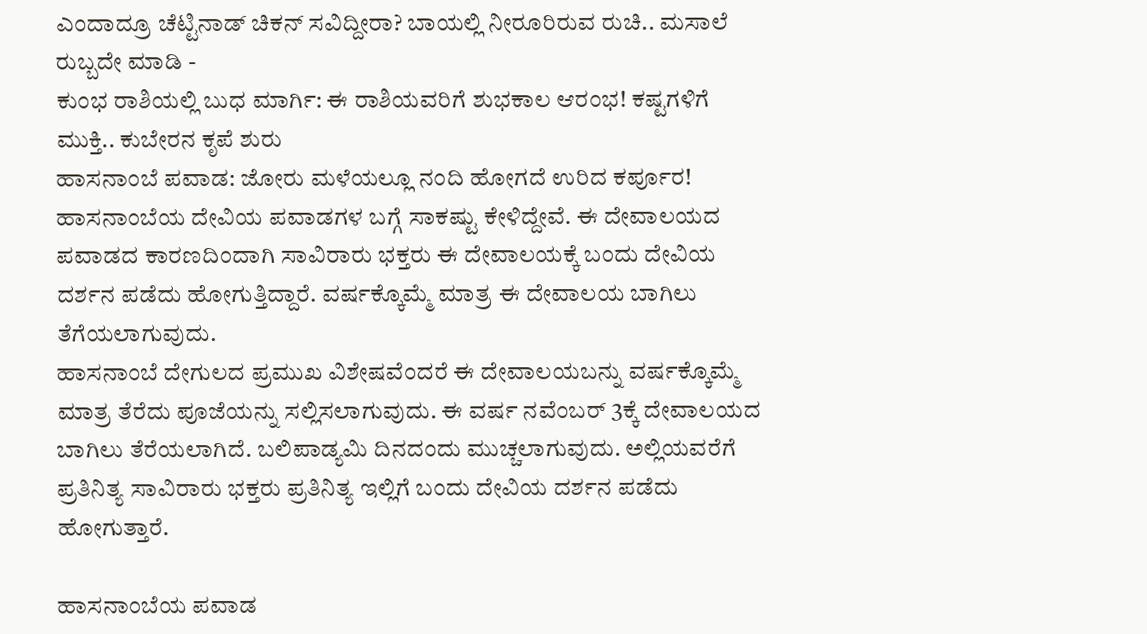ಎಂದಾದ್ರೂ ಚೆಟ್ಟಿನಾಡ್ ಚಿಕನ್ ಸವಿದ್ದೀರಾ? ಬಾಯಲ್ಲಿ ನೀರೂರಿರುವ ರುಚಿ.. ಮಸಾಲೆ ರುಬ್ಬದೇ ಮಾಡಿ -
ಕುಂಭ ರಾಶಿಯಲ್ಲಿ ಬುಧ ಮಾರ್ಗಿ: ಈ ರಾಶಿಯವರಿಗೆ ಶುಭಕಾಲ ಆರಂಭ! ಕಷ್ಟಗಳಿಗೆ ಮುಕ್ತಿ.. ಕುಬೇರನ ಕೃಪೆ ಶುರು
ಹಾಸನಾಂಬೆ ಪವಾಡ: ಜೋರು ಮಳೆಯಲ್ಲೂ ನಂದಿ ಹೋಗದೆ ಉರಿದ ಕರ್ಪೂರ!
ಹಾಸನಾಂಬೆಯ ದೇವಿಯ ಪವಾಡಗಳ ಬಗ್ಗೆ ಸಾಕಷ್ಟು ಕೇಳಿದ್ದೇವೆ. ಈ ದೇವಾಲಯದ ಪವಾಡದ ಕಾರಣದಿಂದಾಗಿ ಸಾವಿರಾರು ಭಕ್ತರು ಈ ದೇವಾಲಯಕ್ಕೆ ಬಂದು ದೇವಿಯ ದರ್ಶನ ಪಡೆದು ಹೋಗುತ್ತಿದ್ದಾರೆ. ವರ್ಷಕ್ಕೊಮ್ಮೆ ಮಾತ್ರ ಈ ದೇವಾಲಯ ಬಾಗಿಲು ತೆಗೆಯಲಾಗುವುದು.
ಹಾಸನಾಂಬೆ ದೇಗುಲದ ಪ್ರಮುಖ ವಿಶೇಷವೆಂದರೆ ಈ ದೇವಾಲಯಬನ್ನು ವರ್ಷಕ್ಕೊಮ್ಮೆ ಮಾತ್ರ ತೆರೆದು ಪೂಜೆಯನ್ನು ಸಲ್ಲಿಸಲಾಗುವುದು. ಈ ವರ್ಷ ನವೆಂಬರ್ 3ಕ್ಕೆ ದೇವಾಲಯದ ಬಾಗಿಲು ತೆರೆಯಲಾಗಿದೆ. ಬಲಿಪಾಡ್ಯಮಿ ದಿನದಂದು ಮುಚ್ಚಲಾಗುವುದು. ಅಲ್ಲಿಯವರೆಗೆ ಪ್ರತಿನಿತ್ಯ ಸಾವಿರಾರು ಭಕ್ತರು ಪ್ರತಿನಿತ್ಯ ಇಲ್ಲಿಗೆ ಬಂದು ದೇವಿಯ ದರ್ಶನ ಪಡೆದು ಹೋಗುತ್ತಾರೆ.

ಹಾಸನಾಂಬೆಯ ಪವಾಡ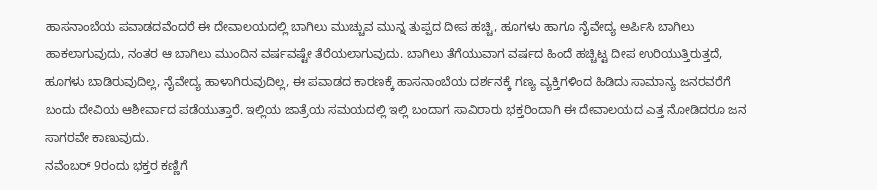ಹಾಸನಾಂಬೆಯ ಪವಾಡದವೆಂದರೆ ಈ ದೇವಾಲಯದಲ್ಲಿ ಬಾಗಿಲು ಮುಚ್ಚುವ ಮುನ್ನ ತುಪ್ಪದ ದೀಪ ಹಚ್ಚಿ, ಹೂಗಳು ಹಾಗೂ ನೈವೇದ್ಯ ಅರ್ಪಿಸಿ ಬಾಗಿಲು ಹಾಕಲಾಗುವುದು, ನಂತರ ಆ ಬಾಗಿಲು ಮುಂದಿನ ವರ್ಷವಷ್ಟೇ ತೆರೆಯಲಾಗುವುದು. ಬಾಗಿಲು ತೆಗೆಯುವಾಗ ವರ್ಷದ ಹಿಂದೆ ಹಚ್ಚಿಟ್ಟ ದೀಪ ಉರಿಯುತ್ತಿರುತ್ತದೆ, ಹೂಗಳು ಬಾಡಿರುವುದಿಲ್ಲ, ನೈವೇದ್ಯ ಹಾಳಾಗಿರುವುದಿಲ್ಲ, ಈ ಪವಾಡದ ಕಾರಣಕ್ಕೆ ಹಾಸನಾಂಬೆಯ ದರ್ಶನಕ್ಕೆ ಗಣ್ಯ ವ್ಯಕ್ತಿಗಳಿಂದ ಹಿಡಿದು ಸಾಮಾನ್ಯ ಜನರವರೆಗೆ ಬಂದು ದೇವಿಯ ಆಶೀರ್ವಾದ ಪಡೆಯುತ್ತಾರೆ. ಇಲ್ಲಿಯ ಜಾತ್ರೆಯ ಸಮಯದಲ್ಲಿ ಇಲ್ಲಿ ಬಂದಾಗ ಸಾವಿರಾರು ಭಕ್ತರಿಂದಾಗಿ ಈ ದೇವಾಲಯದ ಎತ್ತ ನೋಡಿದರೂ ಜನ ಸಾಗರವೇ ಕಾಣುವುದು.
ನವೆಂಬರ್ 9ರಂದು ಭಕ್ತರ ಕಣ್ಣಿಗೆ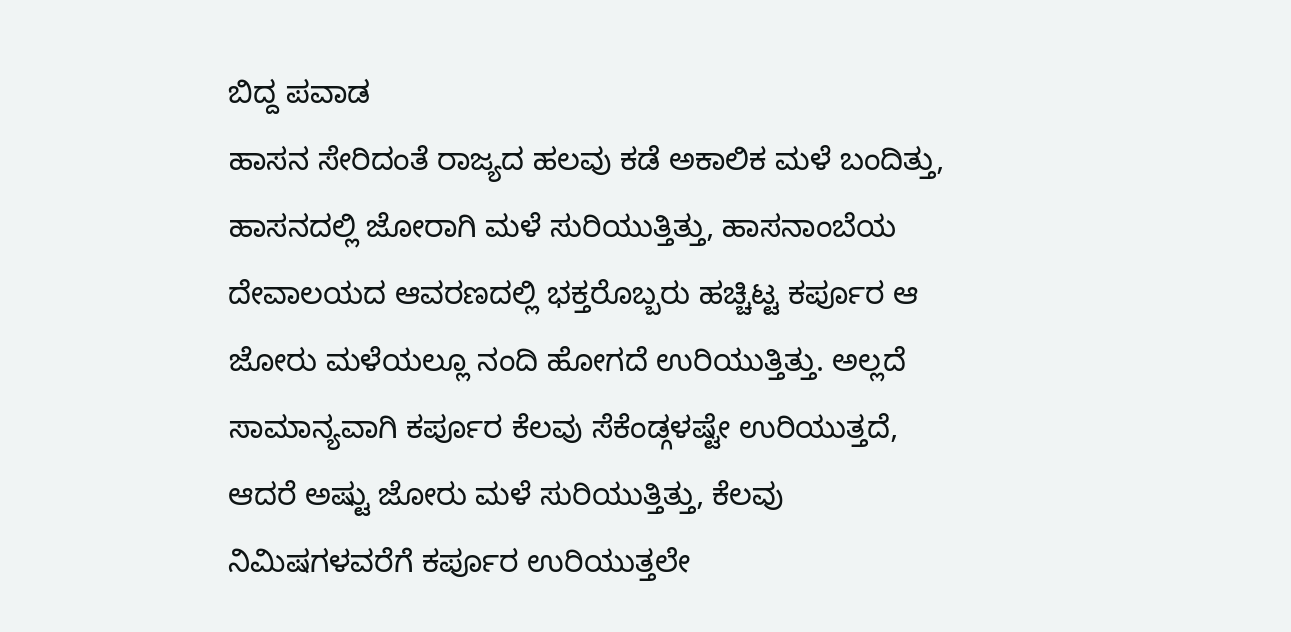ಬಿದ್ದ ಪವಾಡ
ಹಾಸನ ಸೇರಿದಂತೆ ರಾಜ್ಯದ ಹಲವು ಕಡೆ ಅಕಾಲಿಕ ಮಳೆ ಬಂದಿತ್ತು, ಹಾಸನದಲ್ಲಿ ಜೋರಾಗಿ ಮಳೆ ಸುರಿಯುತ್ತಿತ್ತು, ಹಾಸನಾಂಬೆಯ ದೇವಾಲಯದ ಆವರಣದಲ್ಲಿ ಭಕ್ತರೊಬ್ಬರು ಹಚ್ಚಿಟ್ಟ ಕರ್ಪೂರ ಆ ಜೋರು ಮಳೆಯಲ್ಲೂ ನಂದಿ ಹೋಗದೆ ಉರಿಯುತ್ತಿತ್ತು. ಅಲ್ಲದೆ ಸಾಮಾನ್ಯವಾಗಿ ಕರ್ಪೂರ ಕೆಲವು ಸೆಕೆಂಡ್ಗಳಷ್ಟೇ ಉರಿಯುತ್ತದೆ, ಆದರೆ ಅಷ್ಟು ಜೋರು ಮಳೆ ಸುರಿಯುತ್ತಿತ್ತು, ಕೆಲವು ನಿಮಿಷಗಳವರೆಗೆ ಕರ್ಪೂರ ಉರಿಯುತ್ತಲೇ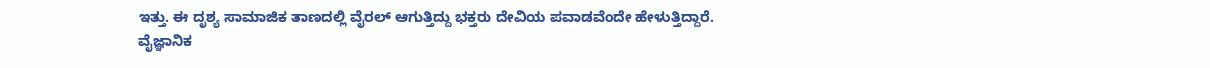ಇತ್ತು. ಈ ದೃಶ್ಯ ಸಾಮಾಜಿಕ ತಾಣದಲ್ಲಿ ವೈರಲ್ ಆಗುತ್ತಿದ್ದು ಭಕ್ತರು ದೇವಿಯ ಪವಾಡವೆಂದೇ ಹೇಳುತ್ತಿದ್ದಾರೆ.
ವೈಜ್ಞಾನಿಕ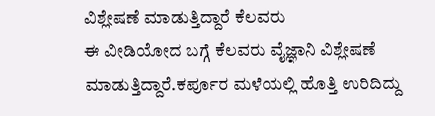ವಿಶ್ಲೇಷಣೆ ಮಾಡುತ್ತಿದ್ದಾರೆ ಕೆಲವರು
ಈ ವೀಡಿಯೋದ ಬಗ್ಗೆ ಕೆಲವರು ವೈಜ್ಞಾನಿ ವಿಶ್ಲೇಷಣೆ ಮಾಡುತ್ತಿದ್ದಾರೆ.ಕರ್ಪೂರ ಮಳೆಯಲ್ಲಿ ಹೊತ್ತಿ ಉರಿದಿದ್ದು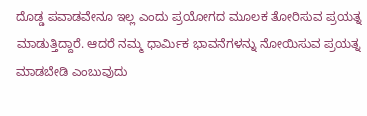ದೊಡ್ಡ ಪವಾಡವೇನೂ ಇಲ್ಲ ಎಂದು ಪ್ರಯೋಗದ ಮೂಲಕ ತೋರಿಸುವ ಪ್ರಯತ್ನ ಮಾಡುತ್ತಿದ್ದಾರೆ. ಆದರೆ ನಮ್ಮ ಧಾರ್ಮಿಕ ಭಾವನೆಗಳನ್ನು ನೋಯಿಸುವ ಪ್ರಯತ್ನ ಮಾಡಬೇಡಿ ಎಂಬುವುದು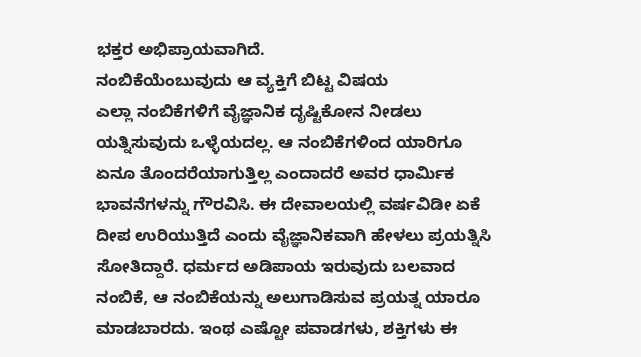ಭಕ್ತರ ಅಭಿಪ್ರಾಯವಾಗಿದೆ.
ನಂಬಿಕೆಯೆಂಬುವುದು ಆ ವ್ಯಕ್ತಿಗೆ ಬಿಟ್ಟ ವಿಷಯ
ಎಲ್ಲಾ ನಂಬಿಕೆಗಳಿಗೆ ವೈಜ್ಞಾನಿಕ ದೃಷ್ಟಿಕೋನ ನೀಡಲು ಯತ್ನಿಸುವುದು ಒಳ್ಳೆಯದಲ್ಲ. ಆ ನಂಬಿಕೆಗಳಿಂದ ಯಾರಿಗೂ ಏನೂ ತೊಂದರೆಯಾಗುತ್ತಿಲ್ಲ ಎಂದಾದರೆ ಅವರ ಧಾರ್ಮಿಕ ಭಾವನೆಗಳನ್ನು ಗೌರವಿಸಿ. ಈ ದೇವಾಲಯಲ್ಲಿ ವರ್ಷವಿಡೀ ಏಕೆ ದೀಪ ಉರಿಯುತ್ತಿದೆ ಎಂದು ವೈಜ್ಞಾನಿಕವಾಗಿ ಹೇಳಲು ಪ್ರಯತ್ನಿಸಿ ಸೋತಿದ್ದಾರೆ. ಧರ್ಮದ ಅಡಿಪಾಯ ಇರುವುದು ಬಲವಾದ ನಂಬಿಕೆ, ಆ ನಂಬಿಕೆಯನ್ನು ಅಲುಗಾಡಿಸುವ ಪ್ರಯತ್ನ ಯಾರೂ ಮಾಡಬಾರದು. ಇಂಥ ಎಷ್ಟೋ ಪವಾಡಗಳು, ಶಕ್ತಿಗಳು ಈ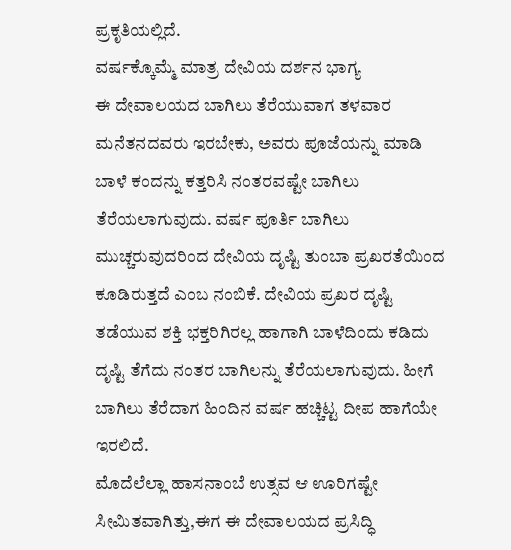ಪ್ರಕೃತಿಯಲ್ಲಿದೆ.
ವರ್ಷಕ್ಕೊಮ್ಮೆ ಮಾತ್ರ ದೇವಿಯ ದರ್ಶನ ಭಾಗ್ಯ
ಈ ದೇವಾಲಯದ ಬಾಗಿಲು ತೆರೆಯುವಾಗ ತಳವಾರ ಮನೆತನದವರು ಇರಬೇಕು, ಅವರು ಪೂಜೆಯನ್ನು ಮಾಡಿ ಬಾಳೆ ಕಂದನ್ನು ಕತ್ತರಿಸಿ ನಂತರವಷ್ಟೇ ಬಾಗಿಲು ತೆರೆಯಲಾಗುವುದು. ವರ್ಷ ಪೂರ್ತಿ ಬಾಗಿಲು ಮುಚ್ಚರುವುದರಿಂದ ದೇವಿಯ ದೃಷ್ಟಿ ತುಂಬಾ ಪ್ರಖರತೆಯಿಂದ ಕೂಡಿರುತ್ತದೆ ಎಂಬ ನಂಬಿಕೆ. ದೇವಿಯ ಪ್ರಖರ ದೃಷ್ಟಿ ತಡೆಯುವ ಶಕ್ತಿ ಭಕ್ತರಿಗಿರಲ್ಲ ಹಾಗಾಗಿ ಬಾಳೆದಿಂದು ಕಡಿದು ದೃಷ್ಟಿ ತೆಗೆದು ನಂತರ ಬಾಗಿಲನ್ನು ತೆರೆಯಲಾಗುವುದು. ಹೀಗೆ ಬಾಗಿಲು ತೆರೆದಾಗ ಹಿಂದಿನ ವರ್ಷ ಹಚ್ಚಿಟ್ಟ ದೀಪ ಹಾಗೆಯೇ ಇರಲಿದೆ.
ಮೊದೆಲೆಲ್ಲಾ ಹಾಸನಾಂಬೆ ಉತ್ಸವ ಆ ಊರಿಗಷ್ಟೇ ಸೀಮಿತವಾಗಿತ್ತು,ಈಗ ಈ ದೇವಾಲಯದ ಪ್ರಸಿದ್ಧಿ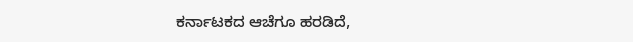ಕರ್ನಾಟಕದ ಆಚೆಗೂ ಹರಡಿದೆ,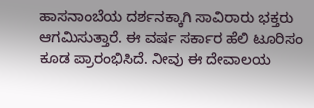ಹಾಸನಾಂಬೆಯ ದರ್ಶನಕ್ಕಾಗಿ ಸಾವಿರಾರು ಭಕ್ತರು ಆಗಮಿಸುತ್ತಾರೆ. ಈ ವರ್ಷ ಸರ್ಕಾರ ಹೆಲಿ ಟೂರಿಸಂ ಕೂಡ ಪ್ರಾರಂಭಿಸಿದೆ. ನೀವು ಈ ದೇವಾಲಯ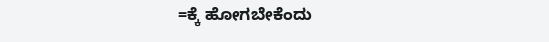=ಕ್ಕೆ ಹೋಗಬೇಕೆಂದು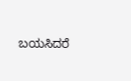ಬಯಸಿದರೆ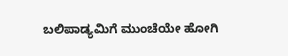ಬಲಿಪಾಡ್ಯಮಿಗೆ ಮುಂಚೆಯೇ ಹೋಗಿ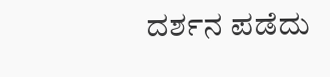ದರ್ಶನ ಪಡೆದು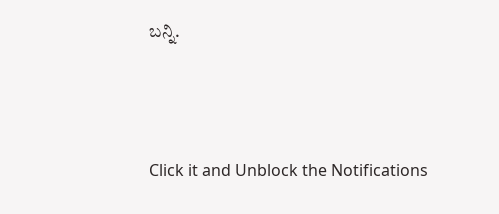ಬನ್ನಿ.



Click it and Unblock the Notifications